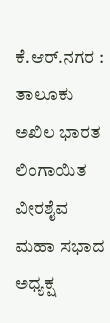ಕೆ.ಆರ್.ನಗರ : ತಾಲೂಕು ಅಖಿಲ ಭಾರತ ಲಿಂಗಾಯಿತ ವೀರಶೈವ ಮಹಾ ಸಭಾದ ಅಧ್ಯಕ್ಷ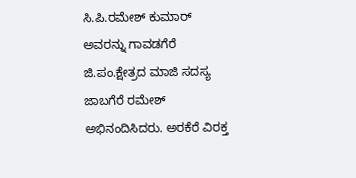ಸಿ.ಪಿ.ರಮೇಶ್ ಕುಮಾರ್ ಅವರನ್ನು ಗಾವಡಗೆರೆ ಜಿ.ಪಂ.ಕ್ಷೇತ್ರದ ಮಾಜಿ ಸದಸ್ಯ ಜಾಬಗೆರೆ ರಮೇಶ್ ಅಭಿನಂದಿಸಿದರು. ಅರಕೆರೆ ವಿರಕ್ತ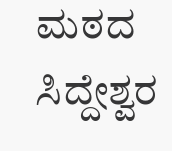ಮಠದ ಸಿದ್ದೇಶ್ವರ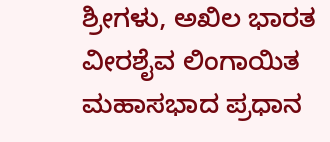ಶ್ರೀಗಳು, ಅಖಿಲ ಭಾರತ ವೀರಶೈವ ಲಿಂಗಾಯಿತ ಮಹಾಸಭಾದ ಪ್ರಧಾನ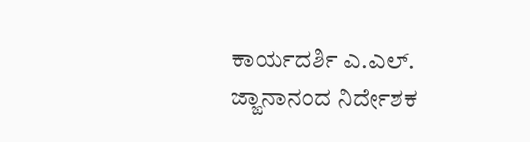ಕಾರ್ಯದರ್ಶಿ ಎ.ಎಲ್. ಜ್ಙಾನಾನಂದ ನಿರ್ದೇಶಕ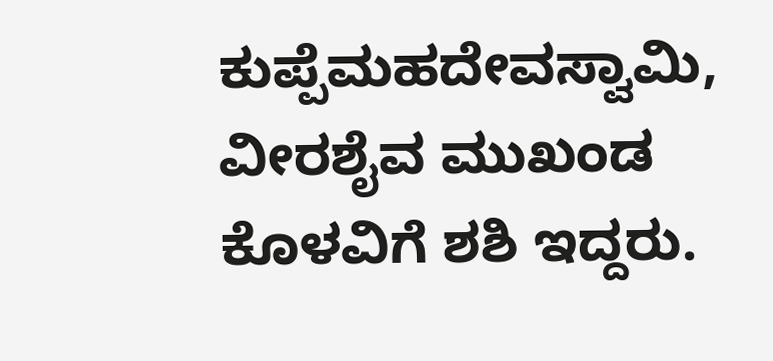ಕುಪ್ಪೆಮಹದೇವಸ್ವಾಮಿ, ವೀರಶೈವ ಮುಖಂಡ ಕೊಳವಿಗೆ ಶಶಿ ಇದ್ದರು.